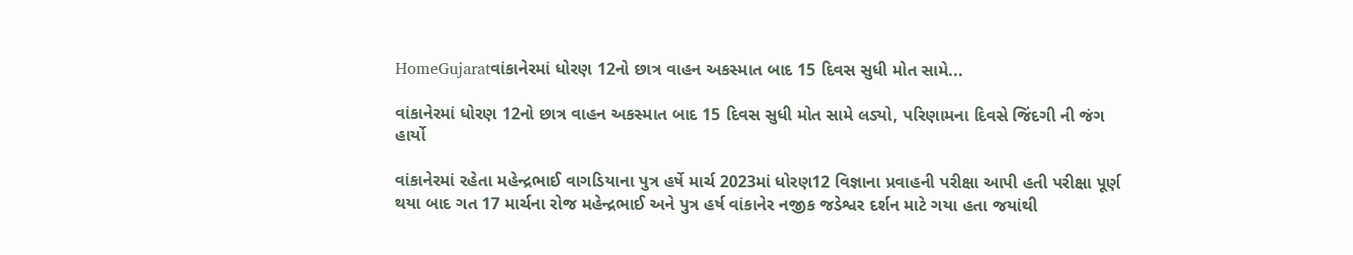HomeGujaratવાંકાનેરમાં ધોરણ 12નો છાત્ર વાહન અકસ્માત બાદ 15 દિવસ સુધી મોત સામે...

વાંકાનેરમાં ધોરણ 12નો છાત્ર વાહન અકસ્માત બાદ 15 દિવસ સુધી મોત સામે લડ્યો, પરિણામના દિવસે જિંદગી ની જંગ હાર્યો

વાંકાનેરમાં રહેતા મહેન્દ્રભાઈ વાગડિયાના પુત્ર હર્ષે માર્ચ 2023માં ધોરણ12 વિજ્ઞાના પ્રવાહની પરીક્ષા આપી હતી પરીક્ષા પૂર્ણ થયા બાદ ગત 17 માર્ચના રોજ મહેન્દ્રભાઈ અને પુત્ર હર્ષ વાંકાનેર નજીક જડેશ્વર દર્શન માટે ગયા હતા જયાંથી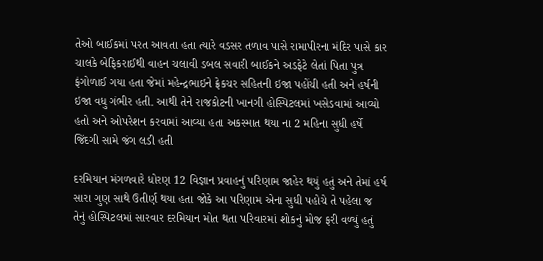તેઓ બાઈકમાં પરત આવતા હતા ત્યારે વડસર તળાવ પાસે રામાપીરના મંદિર પાસે કાર ચાલકે બેફિકરાઈથી વાહન ચલાવી ડબલ સવારી બાઈકને અડફેટે લેતાં પિતા પુત્ર ફંગોળાઈ ગયા હતા જેમાં મહેન્દ્રભાઇને ફ્રેકચર સહિતની ઇજા પહોંચી હતી અને હર્ષની ઇજા વધુ ગંભીર હતી. આથી તેને રાજકોટની ખાનગી હોસ્પિટલમાં ખસેડવામાં આવ્યો હતો અને ઓપરેશન કરવામાં આવ્યા હતા અકસ્માત થયા ના 2 મહિના સુધી હર્ષે જિંદગી સામે જંગ લડી હતી

દરમિયાન મંગળવારે ધોરણ 12 વિજ્ઞાન પ્રવાહનું પરિણામ જાહેર થયું હતું અને તેમાં હર્ષ સારા ગુણ સાથે ઉતીર્ણ થયા હતા જોકે આ પરિણામ એના સુધી પહોચે તે પહેલા જ તેનું હોસ્પિટલમાં સારવાર દરમિયાન મોત થતા પરિવારમાં શોકનું મોજ ફરી વળ્યું હતું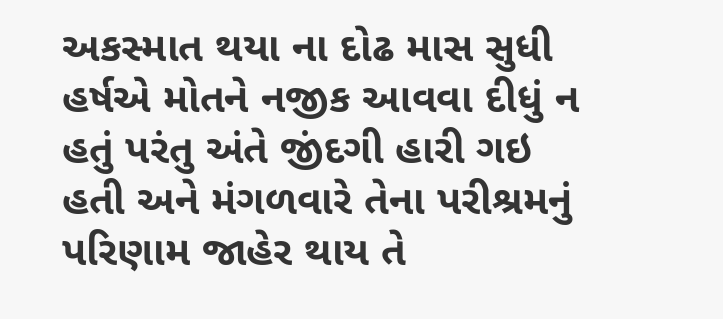અકસ્માત થયા ના દોઢ માસ સુધી હર્ષએ મોતને નજીક આવવા દીધું ન હતું પરંતુ અંતે જીંદગી હારી ગઇ હતી અને મંગળવારે તેના પરીશ્રમનું પરિણામ જાહેર થાય તે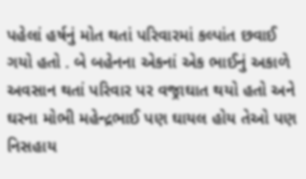પહેલાં હર્ષનું મોત થતાં પરિવારમાં કલ્પાંત છવાઈ ગયો હતો . બે બહેનના એકનાં એક ભાઈનું અકાળે અવસાન થતાં પરિવાર પર વજ્રાઘાત થયો હતો અને ઘરના મોભી મહેન્દ્રભાઈ પણ ઘાયલ હોય તેઓ પણ નિસહાય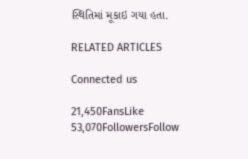સ્થિતિમાં મૂકાઇ ગયા હતા.

RELATED ARTICLES

Connected us

21,450FansLike
53,070FollowersFollow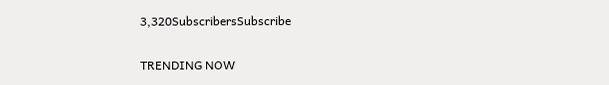3,320SubscribersSubscribe

TRENDING NOW